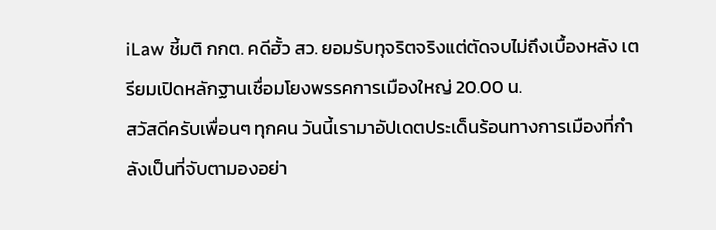iLaw ชี้มติ กกต. คดีฮั้ว สว. ยอมรับทุจริตจริงแต่ตัดจบไม่ถึงเบื้องหลัง เตรียมเปิดหลักฐานเชื่อมโยงพรรคการเมืองใหญ่ 20.00 น.
สวัสดีครับเพื่อนๆ ทุกคน วันนี้เรามาอัปเดตประเด็นร้อนทางการเมืองที่กำลังเป็นที่จับตามองอย่า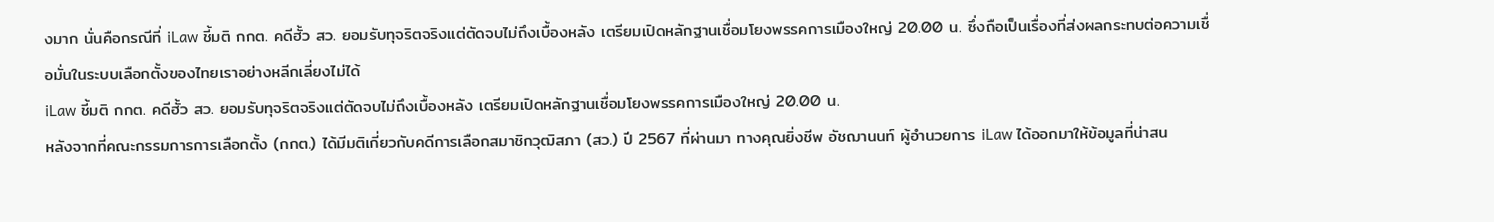งมาก นั่นคือกรณีที่ iLaw ชี้มติ กกต. คดีฮั้ว สว. ยอมรับทุจริตจริงแต่ตัดจบไม่ถึงเบื้องหลัง เตรียมเปิดหลักฐานเชื่อมโยงพรรคการเมืองใหญ่ 20.00 น. ซึ่งถือเป็นเรื่องที่ส่งผลกระทบต่อความเชื่อมั่นในระบบเลือกตั้งของไทยเราอย่างหลีกเลี่ยงไม่ได้
iLaw ชี้มติ กกต. คดีฮั้ว สว. ยอมรับทุจริตจริงแต่ตัดจบไม่ถึงเบื้องหลัง เตรียมเปิดหลักฐานเชื่อมโยงพรรคการเมืองใหญ่ 20.00 น.
หลังจากที่คณะกรรมการการเลือกตั้ง (กกต.) ได้มีมติเกี่ยวกับคดีการเลือกสมาชิกวุฒิสภา (สว.) ปี 2567 ที่ผ่านมา ทางคุณยิ่งชีพ อัชฌานนท์ ผู้อำนวยการ iLaw ได้ออกมาให้ข้อมูลที่น่าสน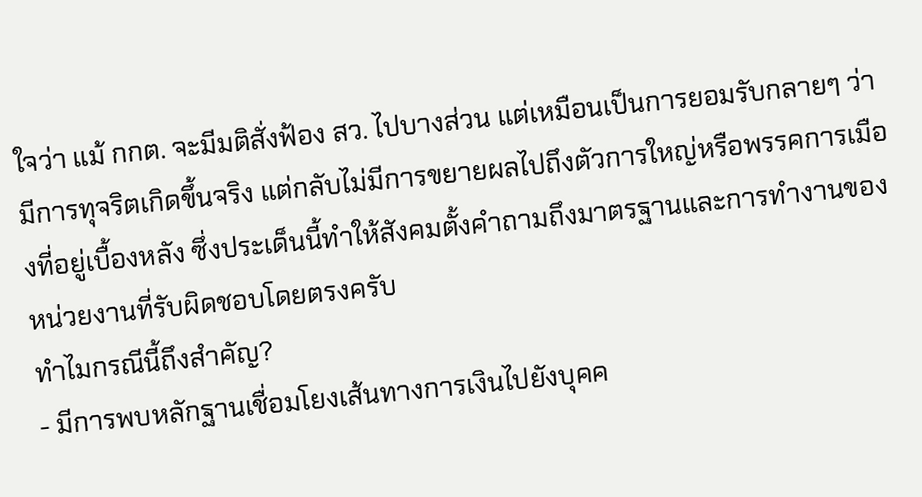ใจว่า แม้ กกต. จะมีมติสั่งฟ้อง สว. ไปบางส่วน แต่เหมือนเป็นการยอมรับกลายๆ ว่ามีการทุจริตเกิดขึ้นจริง แต่กลับไม่มีการขยายผลไปถึงตัวการใหญ่หรือพรรคการเมืองที่อยู่เบื้องหลัง ซึ่งประเด็นนี้ทำให้สังคมตั้งคำถามถึงมาตรฐานและการทำงานของหน่วยงานที่รับผิดชอบโดยตรงครับ
ทำไมกรณีนี้ถึงสำคัญ?
- มีการพบหลักฐานเชื่อมโยงเส้นทางการเงินไปยังบุคค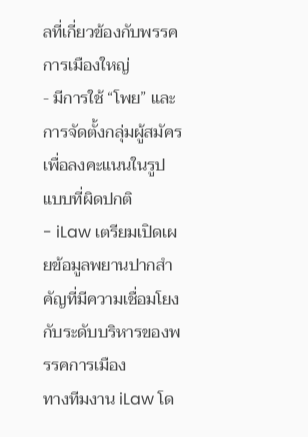ลที่เกี่ยวข้องกับพรรคการเมืองใหญ่
- มีการใช้ “โพย” และการจัดตั้งกลุ่มผู้สมัครเพื่อลงคะแนนในรูปแบบที่ผิดปกติ
- iLaw เตรียมเปิดเผยข้อมูลพยานปากสำคัญที่มีความเชื่อมโยงกับระดับบริหารของพรรคการเมือง
ทางทีมงาน iLaw โด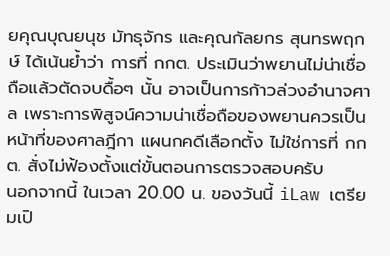ยคุณบุณยนุช มัทธุจักร และคุณกัลยกร สุนทรพฤกษ์ ได้เน้นย้ำว่า การที่ กกต. ประเมินว่าพยานไม่น่าเชื่อถือแล้วตัดจบดื้อๆ นั้น อาจเป็นการก้าวล่วงอำนาจศาล เพราะการพิสูจน์ความน่าเชื่อถือของพยานควรเป็นหน้าที่ของศาลฎีกา แผนกคดีเลือกตั้ง ไม่ใช่การที่ กกต. สั่งไม่ฟ้องตั้งแต่ขั้นตอนการตรวจสอบครับ
นอกจากนี้ ในเวลา 20.00 น. ของวันนี้ iLaw เตรียมเปิ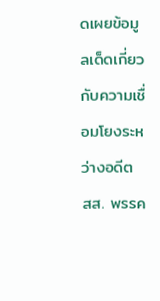ดเผยข้อมูลเด็ดเกี่ยวกับความเชื่อมโยงระหว่างอดีต สส. พรรค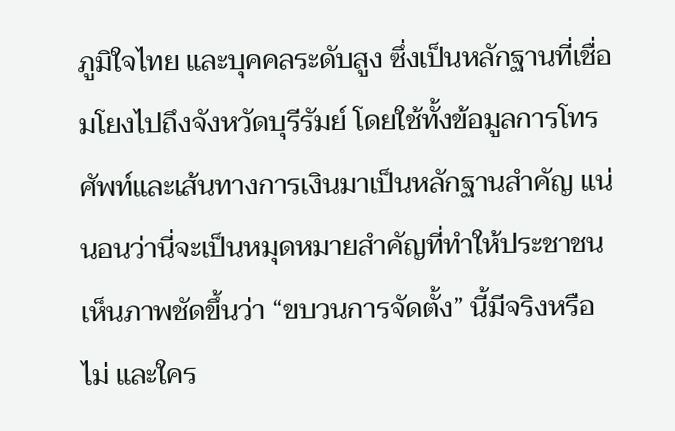ภูมิใจไทย และบุคคลระดับสูง ซึ่งเป็นหลักฐานที่เชื่อมโยงไปถึงจังหวัดบุรีรัมย์ โดยใช้ทั้งข้อมูลการโทรศัพท์และเส้นทางการเงินมาเป็นหลักฐานสำคัญ แน่นอนว่านี่จะเป็นหมุดหมายสำคัญที่ทำให้ประชาชนเห็นภาพชัดขึ้นว่า “ขบวนการจัดตั้ง” นี้มีจริงหรือไม่ และใคร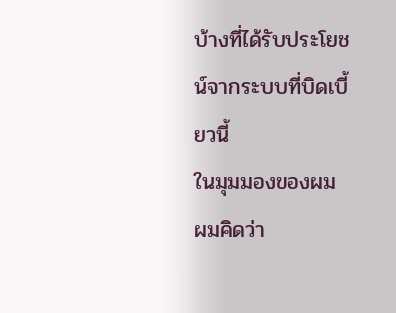บ้างที่ได้รับประโยชน์จากระบบที่บิดเบี้ยวนี้
ในมุมมองของผม ผมคิดว่า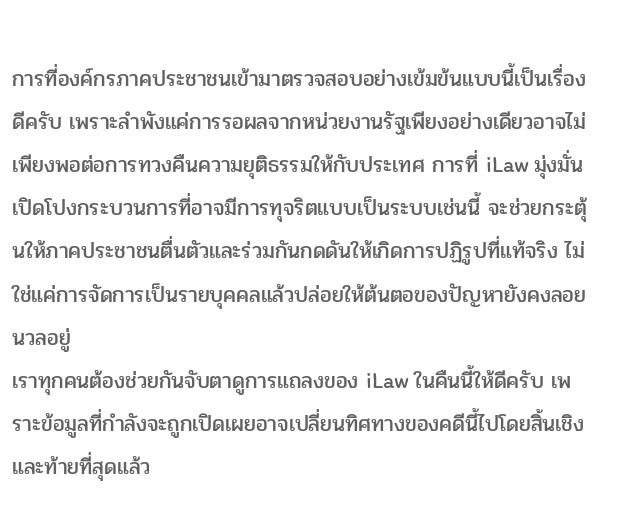การที่องค์กรภาคประชาชนเข้ามาตรวจสอบอย่างเข้มข้นแบบนี้เป็นเรื่องดีครับ เพราะลำพังแค่การรอผลจากหน่วยงานรัฐเพียงอย่างเดียวอาจไม่เพียงพอต่อการทวงคืนความยุติธรรมให้กับประเทศ การที่ iLaw มุ่งมั่นเปิดโปงกระบวนการที่อาจมีการทุจริตแบบเป็นระบบเช่นนี้ จะช่วยกระตุ้นให้ภาคประชาชนตื่นตัวและร่วมกันกดดันให้เกิดการปฏิรูปที่แท้จริง ไม่ใช่แค่การจัดการเป็นรายบุคคลแล้วปล่อยให้ต้นตอของปัญหายังคงลอยนวลอยู่
เราทุกคนต้องช่วยกันจับตาดูการแถลงของ iLaw ในคืนนี้ให้ดีครับ เพราะข้อมูลที่กำลังจะถูกเปิดเผยอาจเปลี่ยนทิศทางของคดีนี้ไปโดยสิ้นเชิง และท้ายที่สุดแล้ว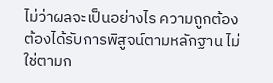ไม่ว่าผลจะเป็นอย่างไร ความถูกต้องต้องได้รับการพิสูจน์ตามหลักฐาน ไม่ใช่ตามก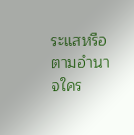ระแสหรือตามอำนาจใคร